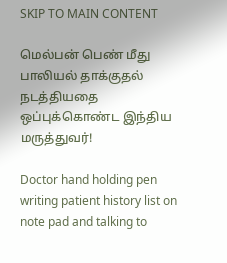SKIP TO MAIN CONTENT

மெல்பன் பெண் மீது பாலியல் தாக்குதல் நடத்தியதை ஒப்புக்கொண்ட இந்திய மருத்துவர்!

Doctor hand holding pen writing patient history list on note pad and talking to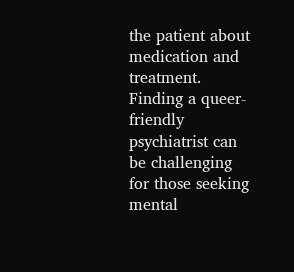the patient about medication and treatment.
Finding a queer-friendly psychiatrist can be challenging for those seeking mental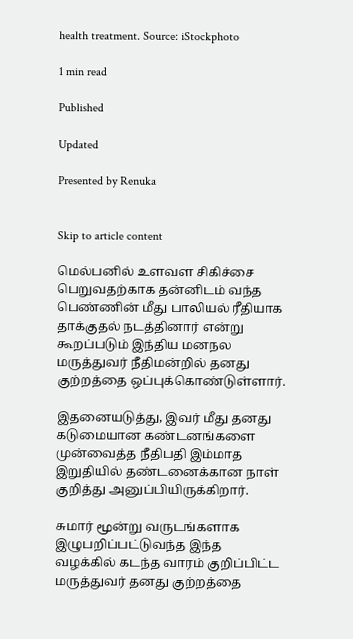health treatment. Source: iStockphoto

1 min read

Published

Updated

Presented by Renuka


Skip to article content

மெல்பனில் உளவள சிகிச்சை பெறுவதற்காக தன்னிடம் வந்த பெண்ணின் மீது பாலியல் ரீதியாக தாக்குதல் நடத்தினார் என்று கூறப்படும் இந்திய மனநல மருத்துவர் நீதிமன்றில் தனது குற்றத்தை ஒப்புக்கொண்டுள்ளார்.

இதனையடுத்து, இவர் மீது தனது கடுமையான கண்டனங்களை முன்வைத்த நீதிபதி இம்மாத இறுதியில் தண்டனைக்கான நாள் குறித்து அனுப்பியிருக்கிறார்.

சுமார் மூன்று வருடங்களாக இழுபறிப்பட்டுவந்த இந்த வழக்கில் கடந்த வாரம் குறிப்பிட்ட மருத்துவர் தனது குற்றத்தை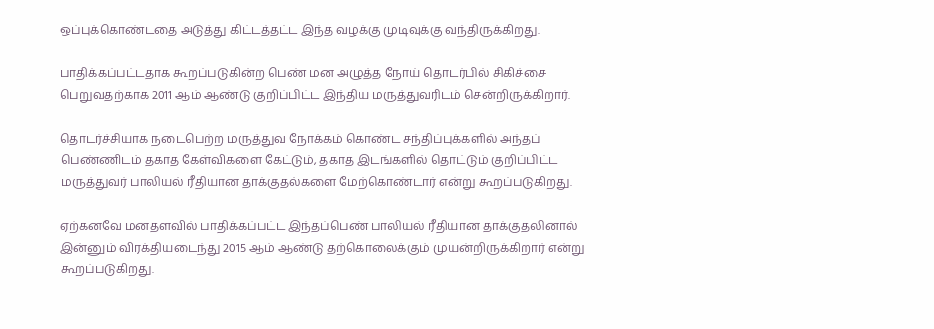ஒப்புக்கொண்டதை அடுத்து கிட்டத்தட்ட இந்த வழக்கு முடிவுக்கு வந்திருக்கிறது.

பாதிக்கப்பட்டதாக கூறப்படுகின்ற பெண் மன அழுத்த நோய் தொடர்பில் சிகிச்சை பெறுவதற்காக 2011 ஆம் ஆண்டு குறிப்பிட்ட இந்திய மருத்துவரிடம் சென்றிருக்கிறார்.

தொடர்ச்சியாக நடைபெற்ற மருத்துவ நோக்கம் கொண்ட சந்திப்புக்களில் அந்தப் பெண்ணிடம் தகாத கேள்விகளை கேட்டும், தகாத இடங்களில் தொட்டும் குறிப்பிட்ட மருத்துவர் பாலியல் ரீதியான தாக்குதல்களை மேற்கொண்டார் என்று கூறப்படுகிறது.

ஏற்கனவே மனதளவில் பாதிக்கப்பட்ட இந்தப்பெண் பாலியல் ரீதியான தாக்குதலினால் இன்னும் விரக்தியடைந்து 2015 ஆம் ஆண்டு தற்கொலைக்கும் முயன்றிருக்கிறார் என்று கூறப்படுகிறது.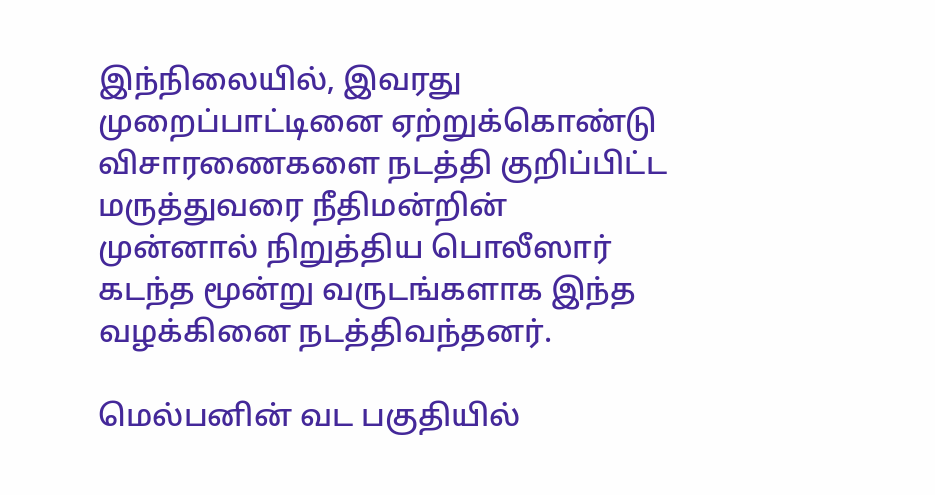இந்நிலையில், இவரது முறைப்பாட்டினை ஏற்றுக்கொண்டு விசாரணைகளை நடத்தி குறிப்பிட்ட  மருத்துவரை நீதிமன்றின் முன்னால் நிறுத்திய பொலீஸார் கடந்த மூன்று வருடங்களாக இந்த வழக்கினை நடத்திவந்தனர்.

மெல்பனின் வட பகுதியில்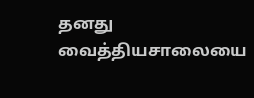தனது வைத்தியசாலையை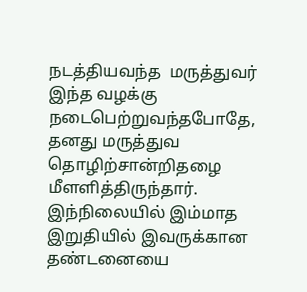நடத்தியவந்த  மருத்துவர் இந்த வழக்கு நடைபெற்றுவந்தபோதே, தனது மருத்துவ தொழிற்சான்றிதழை மீளளித்திருந்தார். இந்நிலையில் இம்மாத இறுதியில் இவருக்கான தண்டனையை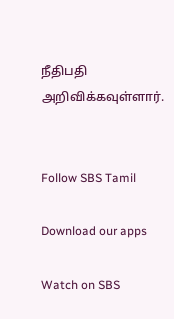நீதிபதி அறிவிக்கவுள்ளார்.


Follow SBS Tamil

Download our apps

Watch on SBS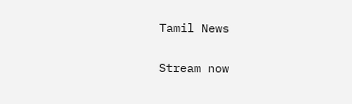Tamil News

Stream now